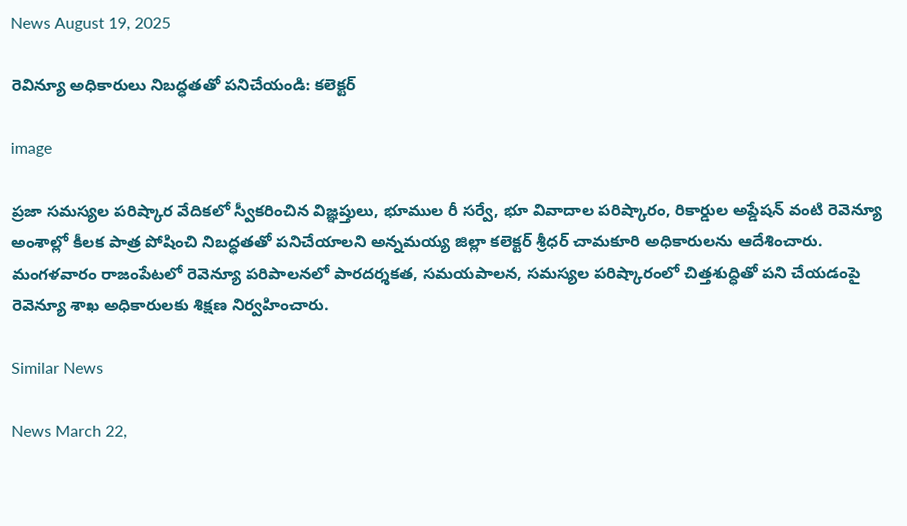News August 19, 2025

రెవిన్యూ అధికారులు నిబద్ధతతో పనిచేయండి: కలెక్టర్

image

ప్రజా సమస్యల పరిష్కార వేదికలో స్వీకరించిన విజ్ఞప్తులు, భూముల రీ సర్వే, భూ వివాదాల పరిష్కారం, రికార్డుల అప్డేషన్ వంటి రెవెన్యూ అంశాల్లో కీలక పాత్ర పోషించి నిబద్ధతతో పనిచేయాలని అన్నమయ్య జిల్లా కలెక్టర్ శ్రీధర్ చామకూరి అధికారులను ఆదేశించారు. మంగళవారం రాజంపేటలో రెవెన్యూ పరిపాలనలో పారదర్శకత, సమయపాలన, సమస్యల పరిష్కారంలో చిత్తశుద్ధితో పని చేయడంపై రెవెన్యూ శాఖ అధికారులకు శిక్షణ నిర్వహించారు.

Similar News

News March 22,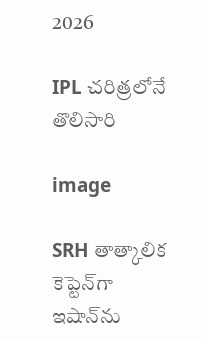2026

IPL చరిత్రలోనే తొలిసారి

image

SRH తాత్కాలిక కెప్టెన్‌గా ఇషాన్‌ను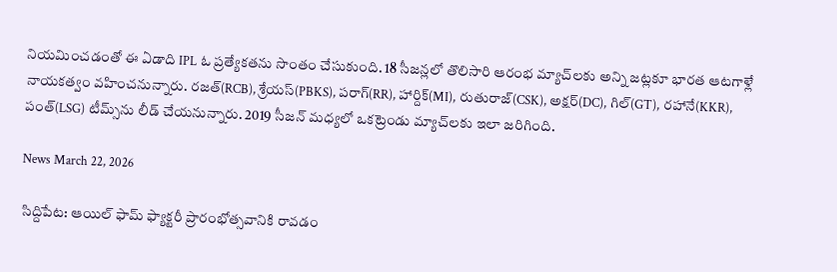నియమించడంతో ఈ ఏడాది IPL ఓ ప్రత్యేకతను సొంతం చేసుకుంది. 18 సీజన్లలో తొలిసారి ఆరంభ మ్యాచ్‌లకు అన్ని జట్లకూ భారత ఆటగాళ్లే నాయకత్వం వహించనున్నారు. రజత్(RCB), శ్రేయస్(PBKS), పరాగ్(RR), హార్దిక్(MI), రుతురాజ్(CSK), అక్షర్(DC), గిల్(GT), రహానే(KKR), పంత్(LSG) టీమ్స్‌ను లీడ్ చేయనున్నారు. 2019 సీజన్ మధ్యలో ఒకట్రెండు మ్యాచ్‌లకు ఇలా జరిగింది.

News March 22, 2026

సిద్దిపేట: ఆయిల్ ఫామ్ ఫ్యాక్టరీ ప్రారంభోత్సవానికి రావడం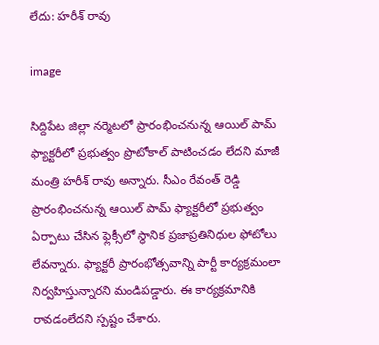లేదు: హరీశ్ రావు

image

సిద్దిపేట జిల్లా నర్మెటలో ప్రారంభించనున్న ఆయిల్ పామ్ ఫ్యాక్టరీలో ప్రభుత్వం ప్రొటోకాల్ పాటించడం లేదని మాజీ మంత్రి హరీశ్ రావు అన్నారు. సీఎం రేవంత్ రెడ్డి ప్రారంభించనున్న ఆయిల్ పామ్ ఫ్యాక్టరీలో ప్రభుత్వం ఏర్పాటు చేసిన ఫ్లెక్సీలో స్థానిక ప్రజాప్రతినిధుల ఫోటోలు లేవన్నారు. ఫ్యాక్టరీ ప్రారంభోత్సవాన్ని పార్టీ కార్యక్రమంలా నిర్వహిస్తున్నారని మండిపడ్డారు. ఈ కార్యక్రమానికి రావడంలేదని స్పష్టం చేశారు.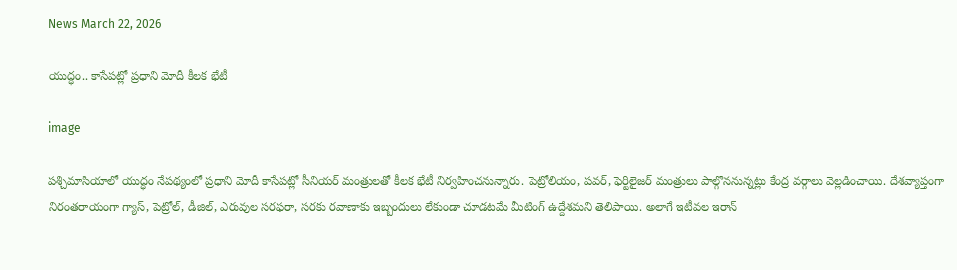News March 22, 2026

యుద్ధం.. కాసేపట్లో ప్రధాని మోదీ కీలక భేటీ

image

పశ్చిమాసియాలో యుద్ధం నేపథ్యంలో ప్రధాని మోదీ కాసేపట్లో సీనియర్ మంత్రులతో కీలక భేటీ నిర్వహించనున్నారు. పెట్రోలియం, పవర్, ఫెర్టిలైజర్ మంత్రులు పాల్గొననున్నట్లు కేంద్ర వర్గాలు వెల్లడించాయి. దేశవ్యాప్తంగా నిరంతరాయంగా గ్యాస్, పెట్రోల్, డీజిల్, ఎరువుల సరఫరా, సరకు రవాణాకు ఇబ్బందులు లేకుండా చూడటమే మీటింగ్ ఉద్దేశమని తెలిపాయి. అలాగే ఇటీవల ఇరాన్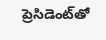ప్రెసిడెంట్‌తో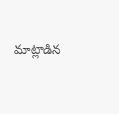మాట్లాడిన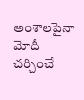అంశాలపైనా మోదీ చర్చించే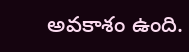అవకాశం ఉంది.